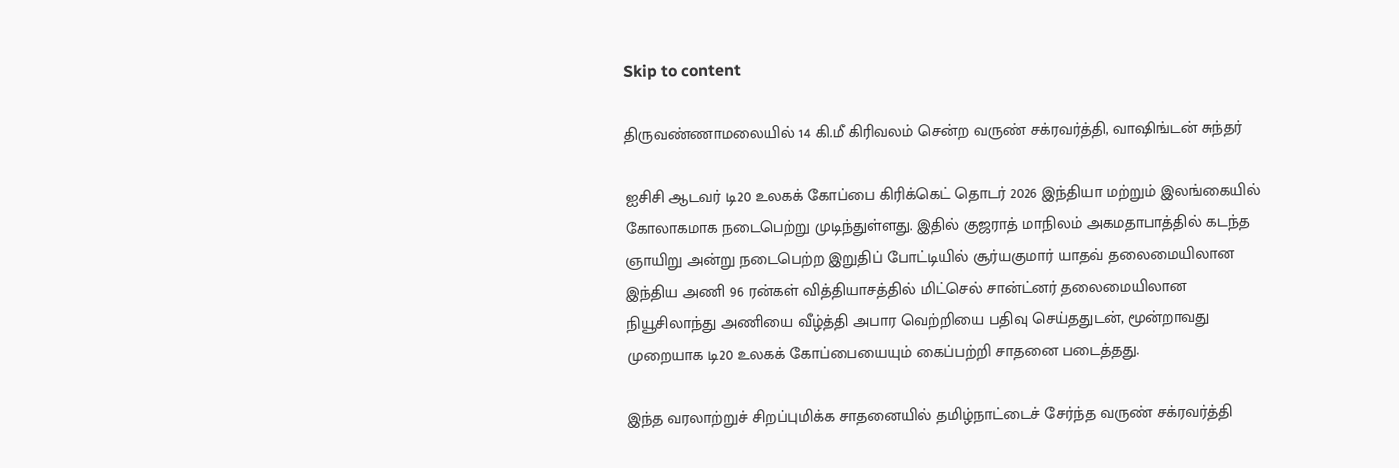Skip to content

திருவண்ணாமலையில் 14 கி.மீ கிரிவலம் சென்ற வருண் சக்ரவர்த்தி, வாஷிங்டன் சுந்தர்

ஐசிசி ஆடவர் டி20 உலகக் கோப்பை கிரிக்கெட் தொடர் 2026 இந்தியா மற்றும் இலங்கையில் கோலாகமாக நடைபெற்று முடிந்துள்ளது. இதில் குஜராத் மாநிலம் அகமதாபாத்தில் கடந்த ஞாயிறு அன்று நடைபெற்ற இறுதிப் போட்டியில் சூர்யகுமார் யாதவ் தலைமையிலான இந்திய அணி 96 ரன்கள் வித்தியாசத்தில் மிட்செல் சான்ட்னர் தலைமையிலான நியூசிலாந்து அணியை வீழ்த்தி அபார வெற்றியை பதிவு செய்ததுடன், மூன்றாவது முறையாக டி20 உலகக் கோப்பையையும் கைப்பற்றி சாதனை படைத்தது.

இந்த வரலாற்றுச் சிறப்புமிக்க சாதனையில் தமிழ்நாட்டைச் சேர்ந்த வருண் சக்ரவர்த்தி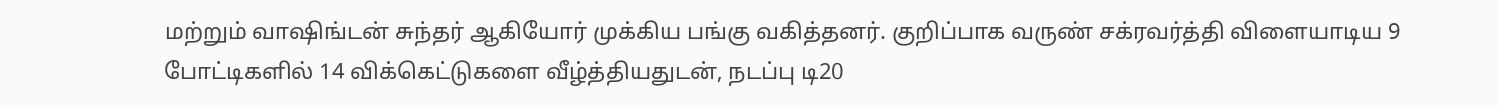மற்றும் வாஷிங்டன் சுந்தர் ஆகியோர் முக்கிய பங்கு வகித்தனர். குறிப்பாக வருண் சக்ரவர்த்தி விளையாடிய 9 போட்டிகளில் 14 விக்கெட்டுகளை வீழ்த்தியதுடன், நடப்பு டி20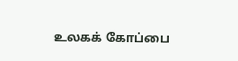உலகக் கோப்பை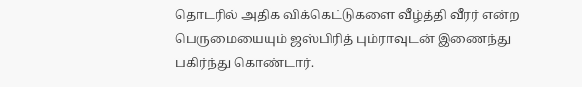தொடரில் அதிக விக்கெட்டுகளை வீழ்த்தி வீரர் என்ற பெருமையையும் ஜஸ்பிரித் பும்ராவுடன் இணைந்து பகிர்ந்து கொண்டார்.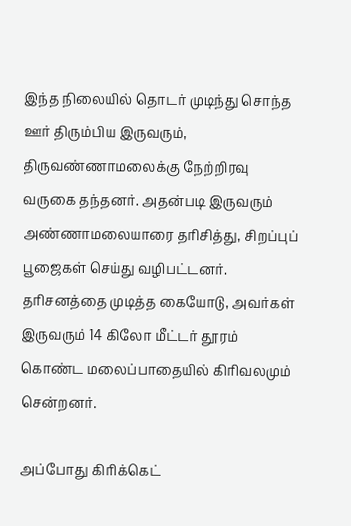இந்த நிலையில் தொடர் முடிந்து சொந்த ஊர் திரும்பிய இருவரும், திருவண்ணாமலைக்கு நேற்றிரவு வருகை தந்தனர். அதன்படி இருவரும் அண்ணாமலையாரை தரிசித்து, சிறப்புப் பூஜைகள் செய்து வழிபட்டனர். தரிசனத்தை முடித்த கையோடு, அவர்கள் இருவரும் 14 கிலோ மீட்டர் தூரம் கொண்ட மலைப்பாதையில் கிரிவலமும் சென்றனர்.

அப்போது கிரிக்கெட்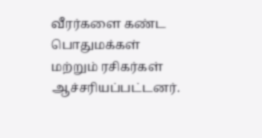வீரர்களை கண்ட பொதுமக்கள் மற்றும் ரசிகர்கள் ஆச்சரியப்பட்டனர்.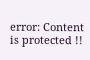error: Content is protected !!